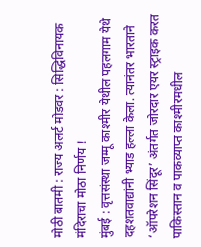मोठी बातमी : राज्य अलर्ट मोडवर : सिद्धिविनायक मंदिराचा मोठा निर्णय !
मुंबई : वृत्तसंस्था जम्मू काश्मीर येथील पहलगाम येथे दहशतवाद्यांनी भ्याड हल्ला केला. त्यानंतर भारताने ‘ऑपरेशन सिंदूर’ अंतर्गत जोरदार एयर स्ट्राइक करत पाकिस्तान व पाकव्याप्त काश्मीरमधील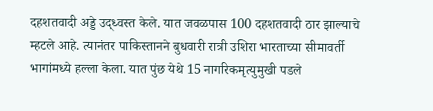दहशतवादी अड्डे उद्ध्वस्त केले. यात जवळपास 100 दहशतवादी ठार झाल्याचे म्हटले आहे. त्यानंतर पाकिस्तानने बुधवारी रात्री उशिरा भारताच्या सीमावर्ती भागांमध्ये हल्ला केला. यात पुंछ येथे 15 नागरिकमृत्युमुखी पडले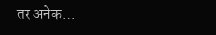तर अनेक…